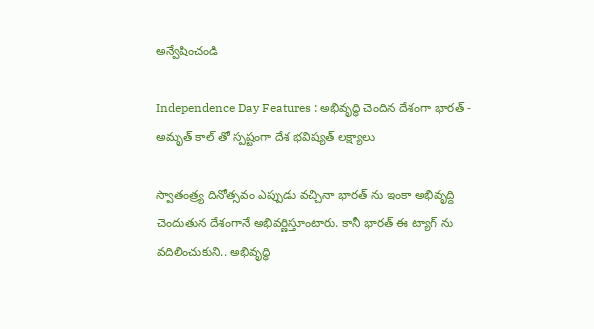అన్వేషించండి

Independence Day Features : అభివృద్ధి చెందిన దేశంగా భారత్ - అమృత్ కాల్ తో స్పష్టంగా దేశ భవిష్యత్ లక్ష్యాలు

స్వాతంత్ర్య దినోత్సవం ఎప్పుడు వచ్చినా భారత్ ను ఇంకా అభివృద్ది చెందుతున దేశంగానే అభివర్ణిస్తూంటారు. కానీ భారత్ ఈ ట్యాగ్ ను వదిలించుకుని.. అభివృద్ధి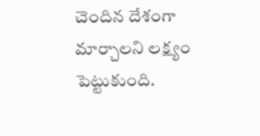చెందిన దేశంగా మార్చాలని లక్ష్యం పెట్టుకుంది.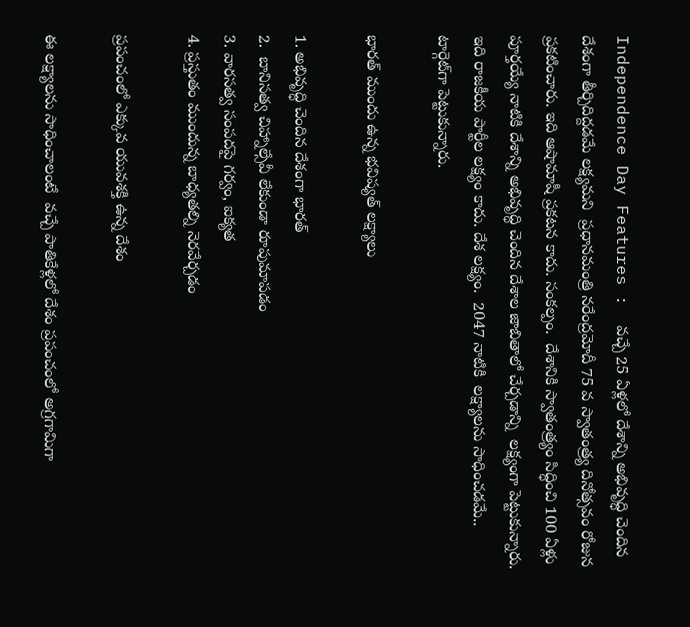Independence Day Features :  వచ్చే 25 ఏళ్లలో దేశాన్ని అభివృద్ధి చెందిన దేశంగా తీర్చిదిద్దడమే లక్ష్యమని  ప్రధానమంత్రి నరేంద్రమోదీ 75 వ స్వాతంత్ర్య దినోత్సవం రోజున  ప్రకటించారు. ఇది ఆషామాషీ ప్రకటన కాదు. సంకల్పం.  దేశానికి స్వాతంత్ర్యం సిద్ధించి 100 ఏళ్లు పూర్తయ్యే నాటికి దేశాన్ని అభివృద్ధి చెందిన దేశాల జాబితాలో చేర్చడాన్ని  లక్ష్యంగా పెట్టుకున్నారు. ఇది రాజకీయ పార్టీల లక్ష్యం కాదు. దేశ లక్ష్యం.  2047 నాటికి  లక్ష్యాలను సాధించడమే.. టార్గెట్‌గా పెట్టుకున్నారు.

భారత్ ముందు ఉన్న భవిష్యత్ లక్ష్యాలు

1. అభివృద్ధి చెందిన దేశంగా భారత్
2.  బానిసత్వ చిహ్నాల్సేవీ లేకుండా రూపుమాపడం
3. వారసత్వ సంపదపై గర్వం, ఐక్యత
4. ప్రస్తుతం ముందున్న బాధ్యతల్ని నెరవేర్చడం

ప్రపంచంలో ఎక్కువ యువశక్తి ఉన్న దేశం

ఈ లక్ష్యాలను సాధించాలంటే  వచ్చే పాతికేళ్లలో దేశం ప్రపంచంలో అగ్రగామిగా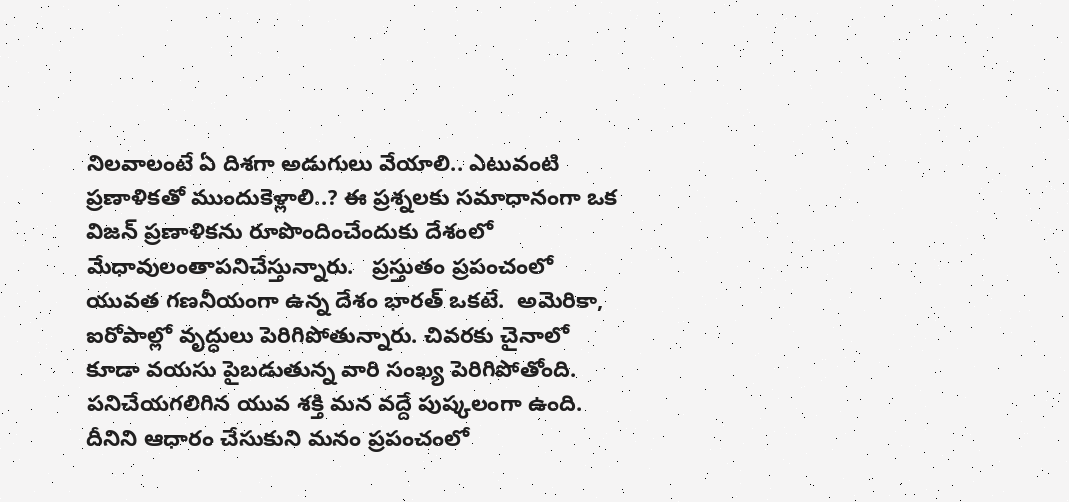నిలవాలంటే ఏ దిశగా అడుగులు వేయాలి.. ఎటువంటి ప్రణాళికతో ముందుకెళ్లాలి..? ఈ ప్రశ్నలకు సమాధానంగా ఒక విజన్‌ ప్రణాళికను రూపొందించేందుకు దేశంలో మేధావులంతాపనిచేస్తున్నారు.   ప్రస్తుతం ప్రపంచంలో యువత గణనీయంగా ఉన్న దేశం భారత్ ఒకటే.  అమెరికా, ఐరోపాల్లో వృద్ధులు పెరిగిపోతున్నారు. చివరకు చైనాలో కూడా వయసు పైబడుతున్న వారి సంఖ్య పెరిగిపోతోంది. పనిచేయగలిగిన యువ శక్తి మన వద్దే పుష్కలంగా ఉంది. దీనిని ఆధారం చేసుకుని మనం ప్రపంచంలో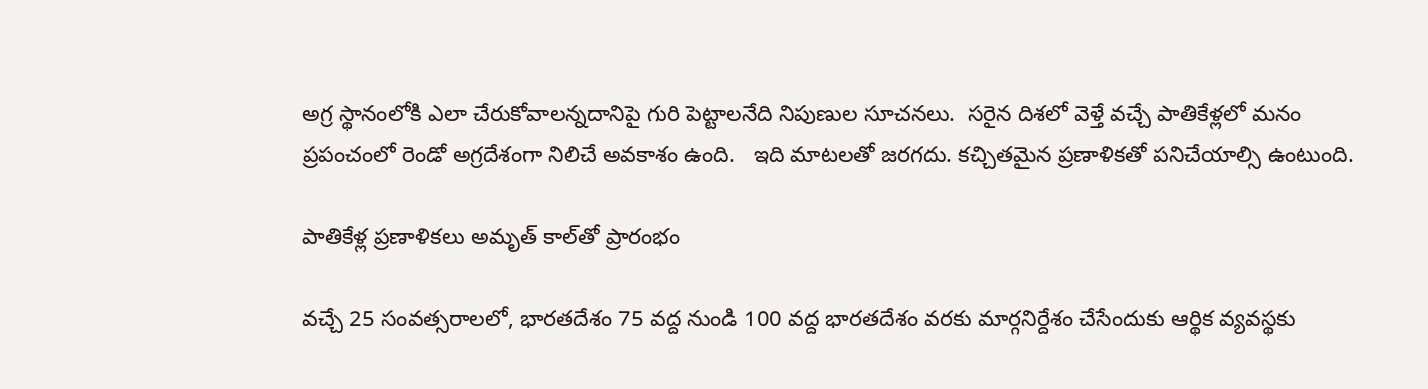అగ్ర స్థానంలోకి ఎలా చేరుకోవాలన్నదానిపై గురి పెట్టాలనేది నిపుణుల సూచనలు.  సరైన దిశలో వెళ్తే వచ్చే పాతికేళ్లలో మనం ప్రపంచంలో రెండో అగ్రదేశంగా నిలిచే అవకాశం ఉంది.   ఇది మాటలతో జరగదు. కచ్చితమైన ప్రణాళికతో పనిచేయాల్సి ఉంటుంది.

పాతికేళ్ల ప్రణాళికలు అమృత్ కాల్‌తో ప్రారంభం

వచ్చే 25 సంవత్సరాలలో, భారతదేశం 75 వద్ద నుండి 100 వద్ద భారతదేశం వరకు మార్గనిర్దేశం చేసేందుకు ఆర్థిక వ్యవస్థకు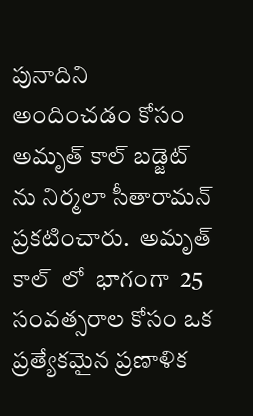పునాదిని అందించడం కోసం అమృత్ కాల్ బడ్జెట్ ను నిర్మలా సీతారామన్ ప్రకటించారు.  అమృత్ కాల్  లో  భాగంగా  25 సంవత్సరాల కోసం ఒక ప్రత్యేకమైన ప్రణాళిక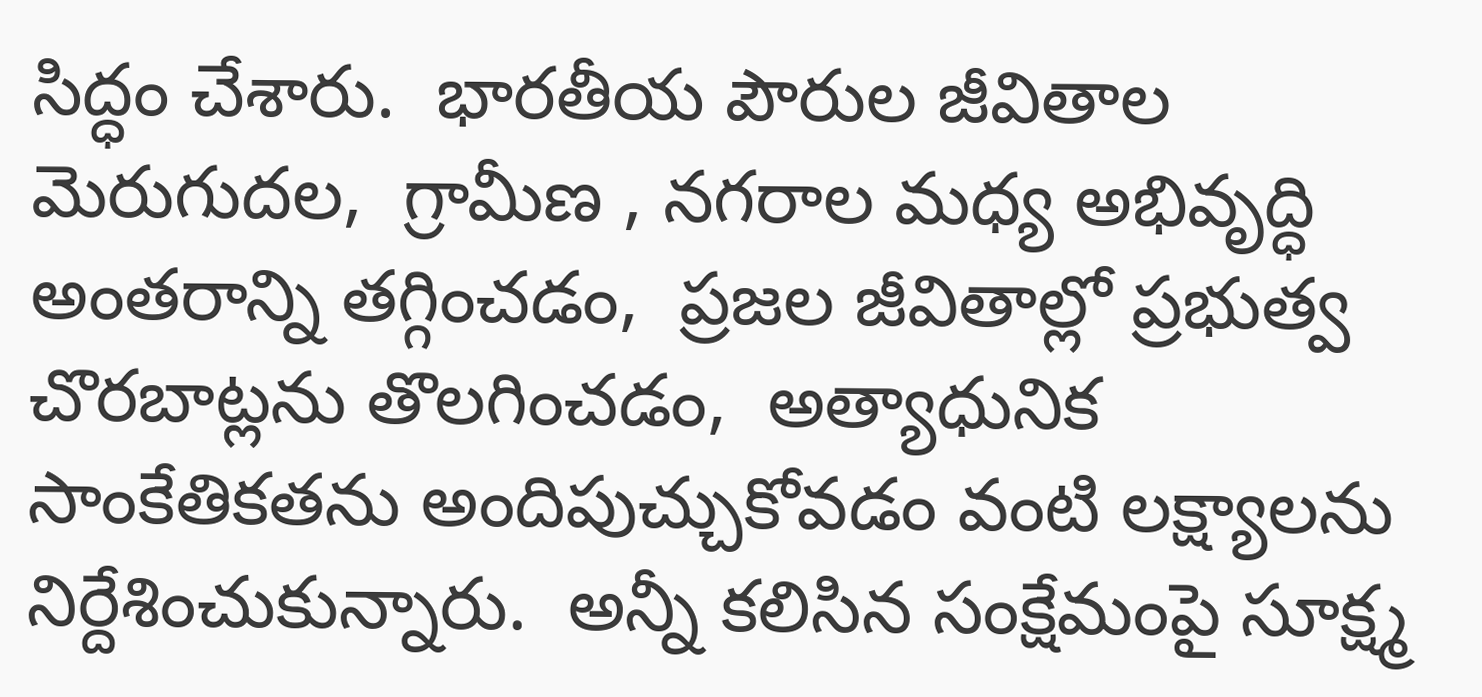సిద్ధం చేశారు.  భారతీయ పౌరుల జీవితాల మెరుగుదల,  గ్రామీణ , నగరాల మధ్య అభివృద్ధి అంతరాన్ని తగ్గించడం,  ప్రజల జీవితాల్లో ప్రభుత్వ చొరబాట్లను తొలగించడం,  అత్యాధునిక సాంకేతికతను అందిపుచ్చుకోవడం వంటి లక్ష్యాలను నిర్దేశించుకున్నారు.  అన్నీ కలిసిన సంక్షేమంపై సూక్ష్మ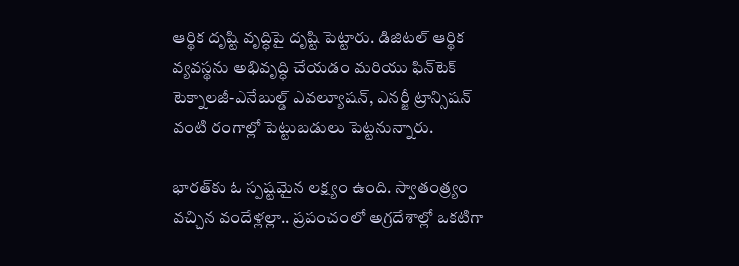ఆర్థిక దృష్టి వృద్ధిపై దృష్టి పెట్టారు. డిజిటల్ ఆర్థిక వ్యవస్థను అభివృద్ధి చేయడం మరియు ఫిన్‌టెక్ టెక్నాలజీ-ఎనేబుల్డ్ ఎవల్యూషన్, ఎనర్జీ ట్రాన్సిషన్  వంటి రంగాల్లో పెట్టుబడులు పెట్టనున్నారు.

భారత్‌కు ఓ స్పష్టమైన లక్ష్యం ఉంది. స్వాతంత్ర్యం వచ్చిన వందేళ్లల్లా.. ప్రపంచంలో అగ్రదేశాల్లో ఒకటిగా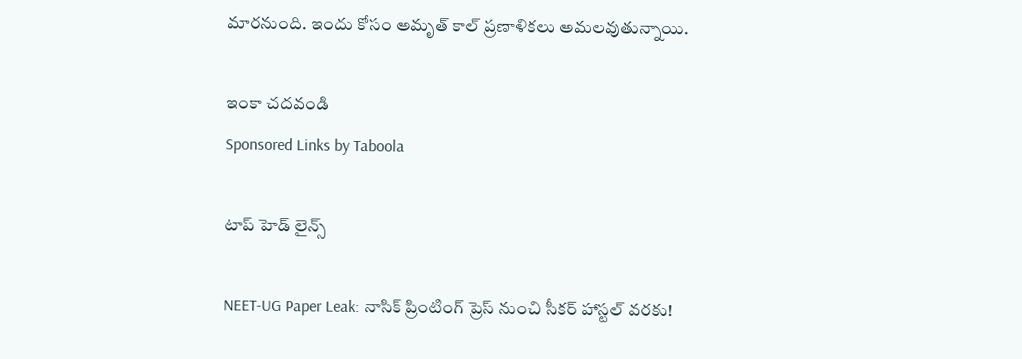మారనుంది. ఇందు కోసం అమృత్ కాల్ ప్రణాళికలు అమలవుతున్నాయి.

ఇంకా చదవండి
Sponsored Links by Taboola

టాప్ హెడ్ లైన్స్

NEET-UG Paper Leak: నాసిక్‌ ప్రింటింగ్ ప్రెస్ నుంచి సీకర్ హాస్టల్ వరకు!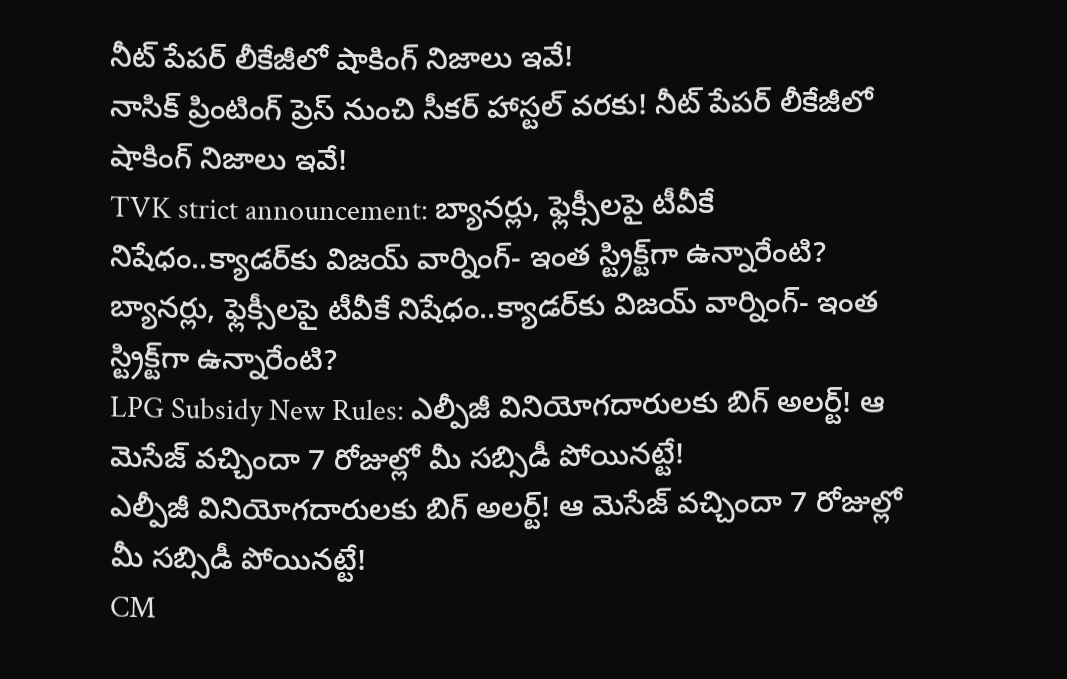నీట్‌ పేపర్ లీకేజీలో షాకింగ్‌ నిజాలు ఇవే!
నాసిక్‌ ప్రింటింగ్ ప్రెస్ నుంచి సీకర్ హాస్టల్ వరకు! నీట్‌ పేపర్ లీకేజీలో షాకింగ్‌ నిజాలు ఇవే!
TVK strict announcement: బ్యానర్లు, ఫ్లెక్సీలపై టీవీకే నిషేధం..క్యాడర్‌కు విజయ్ వార్నింగ్- ఇంత స్ట్రిక్ట్‌గా ఉన్నారేంటి?
బ్యానర్లు, ఫ్లెక్సీలపై టీవీకే నిషేధం..క్యాడర్‌కు విజయ్ వార్నింగ్- ఇంత స్ట్రిక్ట్‌గా ఉన్నారేంటి?
LPG Subsidy New Rules: ఎల్పీజీ వినియోగదారులకు బిగ్ అలర్ట్! ఆ మెసేజ్ వచ్చిందా 7 రోజుల్లో మీ సబ్సిడీ పోయినట్టే!
ఎల్పీజీ వినియోగదారులకు బిగ్ అలర్ట్! ఆ మెసేజ్ వచ్చిందా 7 రోజుల్లో మీ సబ్సిడీ పోయినట్టే!
CM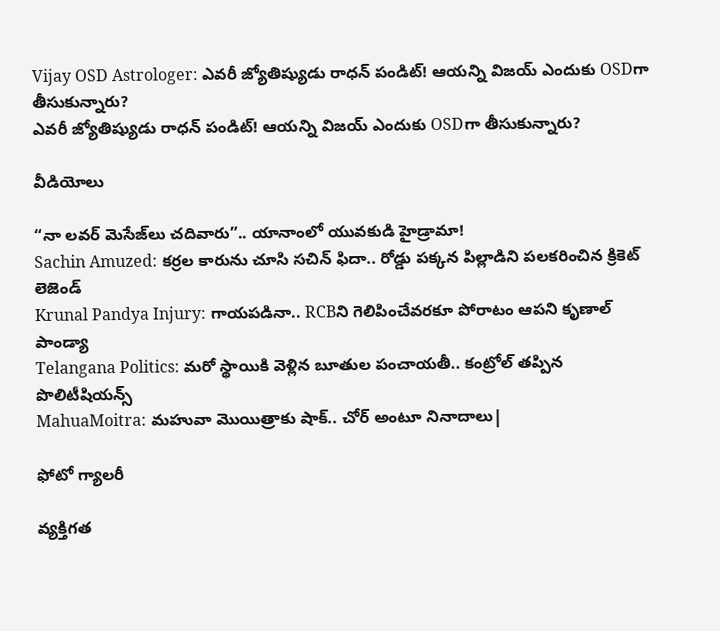Vijay OSD Astrologer: ఎవరీ జ్యోతిష్యుడు రాధన్ పండిట్‌! ఆయన్ని విజయ్‌ ఎందుకు OSDగా తీసుకున్నారు?
ఎవరీ జ్యోతిష్యుడు రాధన్ పండిట్‌! ఆయన్ని విజయ్‌ ఎందుకు OSDగా తీసుకున్నారు?

వీడియోలు

“నా లవర్ మెసేజ్‌లు చదివారు”.. యానాంలో యువకుడి హైడ్రామా!
Sachin Amuzed: కర్రల కారును చూసి సచిన్ ఫిదా.. రోడ్డు పక్కన పిల్లాడిని పలకరించిన క్రికెట్ లెజెండ్
Krunal Pandya Injury: గాయపడినా.. RCBని గెలిపించేవరకూ పోరాటం ఆపని కృణాల్ పాండ్యా
Telangana Politics: మరో స్థాయికి వెళ్లిన బూతుల పంచాయతీ.. కంట్రోల్ తప్పిన పొలిటీషియన్స్
MahuaMoitra: మహువా మొయిత్రాకు షాక్.. చోర్ అంటూ నినాదాలు|

ఫోటో గ్యాలరీ

వ్యక్తిగత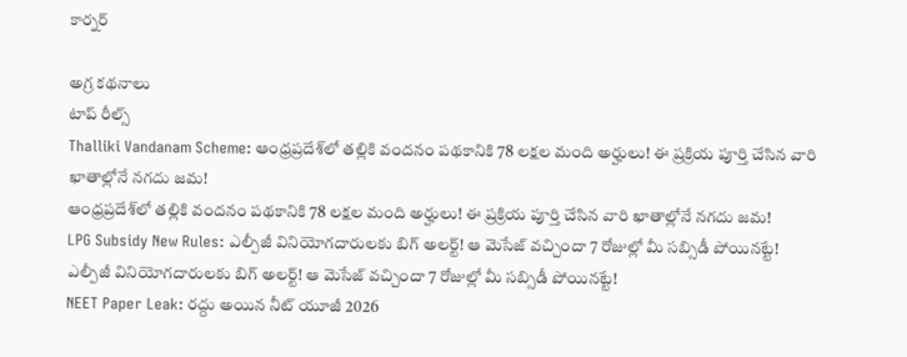కార్నర్

అగ్ర కథనాలు
టాప్ రీల్స్
Thalliki Vandanam Scheme: ఆంధ్రప్రదేశ్‌లో తల్లికి వందనం పథకానికి 78 లక్షల మంది అర్హులు! ఈ ప్రక్రియ పూర్తి చేసిన వారి ఖాతాల్లోనే నగదు జమ!
ఆంధ్రప్రదేశ్‌లో తల్లికి వందనం పథకానికి 78 లక్షల మంది అర్హులు! ఈ ప్రక్రియ పూర్తి చేసిన వారి ఖాతాల్లోనే నగదు జమ!
LPG Subsidy New Rules: ఎల్పీజీ వినియోగదారులకు బిగ్ అలర్ట్! ఆ మెసేజ్ వచ్చిందా 7 రోజుల్లో మీ సబ్సిడీ పోయినట్టే!
ఎల్పీజీ వినియోగదారులకు బిగ్ అలర్ట్! ఆ మెసేజ్ వచ్చిందా 7 రోజుల్లో మీ సబ్సిడీ పోయినట్టే!
NEET Paper Leak: రద్దు అయిన నీట్ యూజీ 2026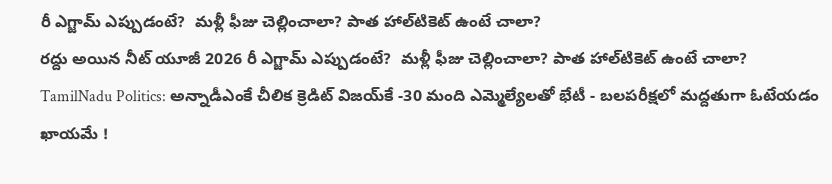రీ ఎగ్జామ్‌ ఎప్పుడంటే?  మళ్లీ ఫీజు చెల్లించాలా? పాత హాల్‌టికెట్‌ ఉంటే చాలా?
రద్దు అయిన నీట్ యూజీ 2026 రీ ఎగ్జామ్‌ ఎప్పుడంటే?  మళ్లీ ఫీజు చెల్లించాలా? పాత హాల్‌టికెట్‌ ఉంటే చాలా?
TamilNadu Politics: అన్నాడీఎంకే చీలిక క్రెడిట్ విజయ్‌కే -30 మంది ఎమ్మెల్యేలతో భేటీ - బలపరీక్షలో మద్దతుగా ఓటేయడం ఖాయమే !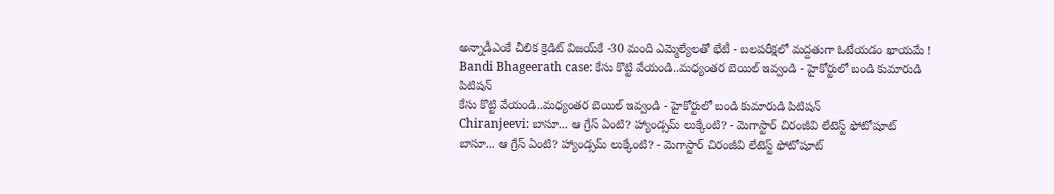అన్నాడీఎంకే చీలిక క్రెడిట్ విజయ్‌కే -30 మంది ఎమ్మెల్యేలతో భేటీ - బలపరీక్షలో మద్దతుగా ఓటేయడం ఖాయమే !
Bandi Bhageerath case: కేసు కొట్టి వేయండి..మధ్యంతర బెయిల్ ఇవ్వండి - హైకోర్టులో బండి కుమారుడి పిటిషన్
కేసు కొట్టి వేయండి..మధ్యంతర బెయిల్ ఇవ్వండి - హైకోర్టులో బండి కుమారుడి పిటిషన్
Chiranjeevi: బాసూ... ఆ గ్రేస్ ఏంటి? హ్యాండ్సమ్ లుక్కేంటి? - మెగాస్టార్ చిరంజీవి లేటెస్ట్ ఫోటోషూట్
బాసూ... ఆ గ్రేస్ ఏంటి? హ్యాండ్సమ్ లుక్కేంటి? - మెగాస్టార్ చిరంజీవి లేటెస్ట్ ఫోటోషూట్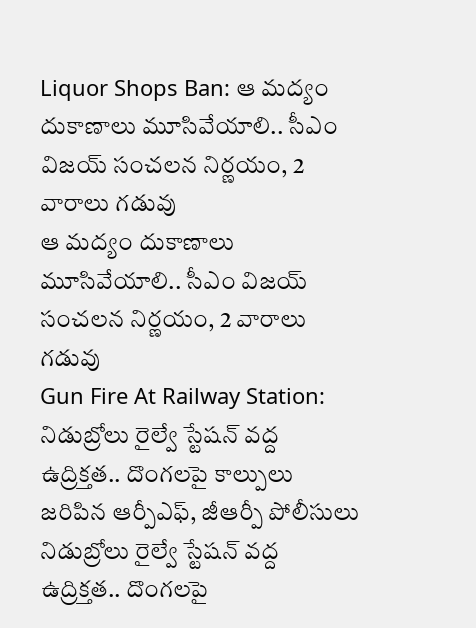Liquor Shops Ban: ఆ మద్యం దుకాణాలు మూసివేయాలి.. సీఎం విజయ్ సంచలన నిర్ణయం, 2 వారాలు గడువు
ఆ మద్యం దుకాణాలు మూసివేయాలి.. సీఎం విజయ్ సంచలన నిర్ణయం, 2 వారాలు గడువు
Gun Fire At Railway Station: నిడుబ్రోలు రైల్వే స్టేషన్ వద్ద ఉద్రిక్తత.. దొంగలపై కాల్పులు జరిపిన ఆర్పీఎఫ్, జీఆర్పీ పోలీసులు
నిడుబ్రోలు రైల్వే స్టేషన్ వద్ద ఉద్రిక్తత.. దొంగలపై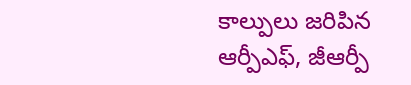కాల్పులు జరిపిన ఆర్పీఎఫ్, జీఆర్పీ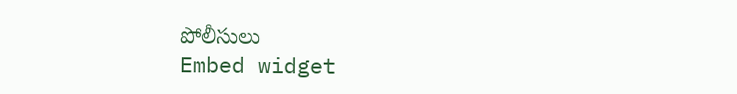పోలీసులు
Embed widget